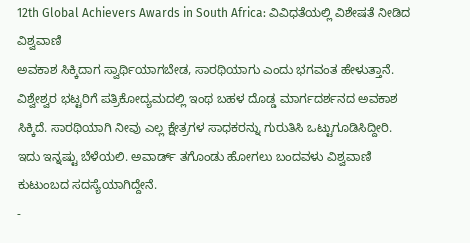12th Global Achievers Awards in South Africa: ವಿವಿಧತೆಯಲ್ಲಿ ವಿಶೇಷತೆ ನೀಡಿದ ವಿಶ್ವವಾಣಿ
ಅವಕಾಶ ಸಿಕ್ಕಿದಾಗ ಸ್ವಾರ್ಥಿಯಾಗಬೇಡ, ಸಾರಥಿಯಾಗು ಎಂದು ಭಗವಂತ ಹೇಳುತ್ತಾನೆ. ವಿಶ್ವೇಶ್ವರ ಭಟ್ಟರಿಗೆ ಪತ್ರಿಕೋದ್ಯಮದಲ್ಲಿ ಇಂಥ ಬಹಳ ದೊಡ್ಡ ಮಾರ್ಗದರ್ಶನದ ಅವಕಾಶ ಸಿಕ್ಕಿದೆ. ಸಾರಥಿಯಾಗಿ ನೀವು ಎಲ್ಲ ಕ್ಷೇತ್ರಗಳ ಸಾಧಕರನ್ನು ಗುರುತಿಸಿ ಒಟ್ಟುಗೂಡಿಸಿದ್ದೀರಿ. ಇದು ಇನ್ನಷ್ಟು ಬೆಳೆಯಲಿ. ಅವಾರ್ಡ್ ತಗೊಂಡು ಹೋಗಲು ಬಂದವಳು ವಿಶ್ವವಾಣಿ ಕುಟುಂಬದ ಸದಸ್ಯೆಯಾಗಿದ್ದೇನೆ.
-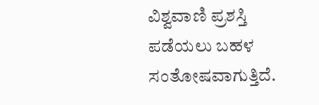ವಿಶ್ವವಾಣಿ ಪ್ರಶಸ್ತಿ ಪಡೆಯಲು ಬಹಳ ಸಂತೋಷವಾಗುತ್ತಿದೆ.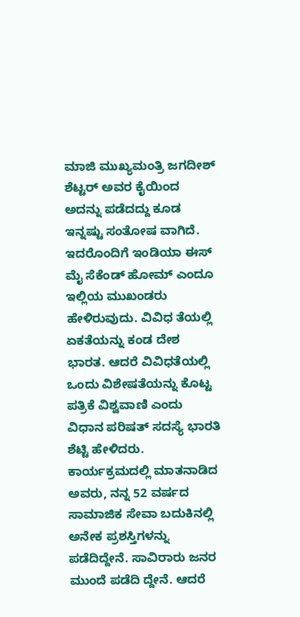ಮಾಜಿ ಮುಖ್ಯಮಂತ್ರಿ ಜಗದೀಶ್ ಶೆಟ್ಟರ್ ಅವರ ಕೈಯಿಂದ ಅದನ್ನು ಪಡೆದದ್ದು ಕೂಡ ಇನ್ನಷ್ಟು ಸಂತೋಷ ವಾಗಿದೆ. ಇದರೊಂದಿಗೆ ಇಂಡಿಯಾ ಈಸ್ ಮೈ ಸೆಕೆಂಡ್ ಹೋಮ್ ಎಂದೂ ಇಲ್ಲಿಯ ಮುಖಂಡರು ಹೇಳಿರುವುದು. ವಿವಿಧ ತೆಯಲ್ಲಿ ಏಕತೆಯನ್ನು ಕಂಡ ದೇಶ ಭಾರತ. ಆದರೆ ವಿವಿಧತೆಯಲ್ಲಿ ಒಂದು ವಿಶೇಷತೆಯನ್ನು ಕೊಟ್ಟ ಪತ್ರಿಕೆ ವಿಶ್ವವಾಣಿ ಎಂದು ವಿಧಾನ ಪರಿಷತ್ ಸದಸ್ಯೆ ಭಾರತಿ ಶೆಟ್ಟಿ ಹೇಳಿದರು.
ಕಾರ್ಯಕ್ರಮದಲ್ಲಿ ಮಾತನಾಡಿದ ಅವರು, ನನ್ನ 52 ವರ್ಷದ ಸಾಮಾಜಿಕ ಸೇವಾ ಬದುಕಿನಲ್ಲಿ ಅನೇಕ ಪ್ರಶಸ್ತಿಗಳನ್ನು ಪಡೆದಿದ್ದೇನೆ. ಸಾವಿರಾರು ಜನರ ಮುಂದೆ ಪಡೆದಿ ದ್ದೇನೆ. ಆದರೆ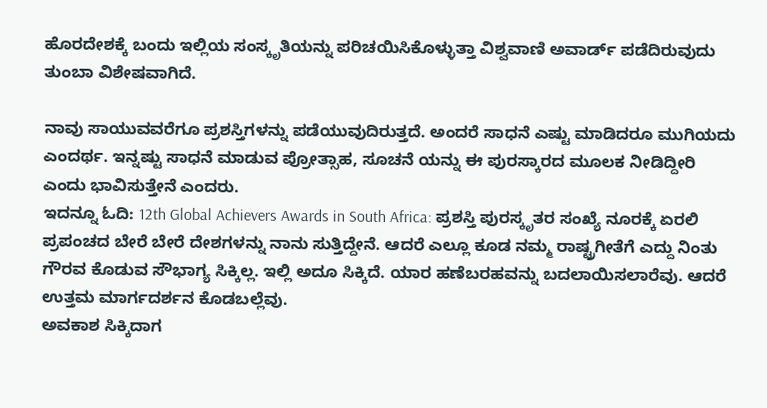ಹೊರದೇಶಕ್ಕೆ ಬಂದು ಇಲ್ಲಿಯ ಸಂಸ್ಕೃತಿಯನ್ನು ಪರಿಚಯಿಸಿಕೊಳ್ಳುತ್ತಾ ವಿಶ್ವವಾಣಿ ಅವಾರ್ಡ್ ಪಡೆದಿರುವುದು ತುಂಬಾ ವಿಶೇಷವಾಗಿದೆ.

ನಾವು ಸಾಯುವವರೆಗೂ ಪ್ರಶಸ್ತಿಗಳನ್ನು ಪಡೆಯುವುದಿರುತ್ತದೆ. ಅಂದರೆ ಸಾಧನೆ ಎಷ್ಟು ಮಾಡಿದರೂ ಮುಗಿಯದು ಎಂದರ್ಥ. ಇನ್ನಷ್ಟು ಸಾಧನೆ ಮಾಡುವ ಪ್ರೋತ್ಸಾಹ, ಸೂಚನೆ ಯನ್ನು ಈ ಪುರಸ್ಕಾರದ ಮೂಲಕ ನೀಡಿದ್ದೀರಿ ಎಂದು ಭಾವಿಸುತ್ತೇನೆ ಎಂದರು.
ಇದನ್ನೂ ಓದಿ: 12th Global Achievers Awards in South Africa: ಪ್ರಶಸ್ತಿ ಪುರಸ್ಕೃತರ ಸಂಖ್ಯೆ ನೂರಕ್ಕೆ ಏರಲಿ
ಪ್ರಪಂಚದ ಬೇರೆ ಬೇರೆ ದೇಶಗಳನ್ನು ನಾನು ಸುತ್ತಿದ್ದೇನೆ. ಆದರೆ ಎಲ್ಲೂ ಕೂಡ ನಮ್ಮ ರಾಷ್ಟ್ರಗೀತೆಗೆ ಎದ್ದು ನಿಂತು ಗೌರವ ಕೊಡುವ ಸೌಭಾಗ್ಯ ಸಿಕ್ಕಿಲ್ಲ. ಇಲ್ಲಿ ಅದೂ ಸಿಕ್ಕಿದೆ. ಯಾರ ಹಣೆಬರಹವನ್ನು ಬದಲಾಯಿಸಲಾರೆವು. ಆದರೆ ಉತ್ತಮ ಮಾರ್ಗದರ್ಶನ ಕೊಡಬಲ್ಲೆವು.
ಅವಕಾಶ ಸಿಕ್ಕಿದಾಗ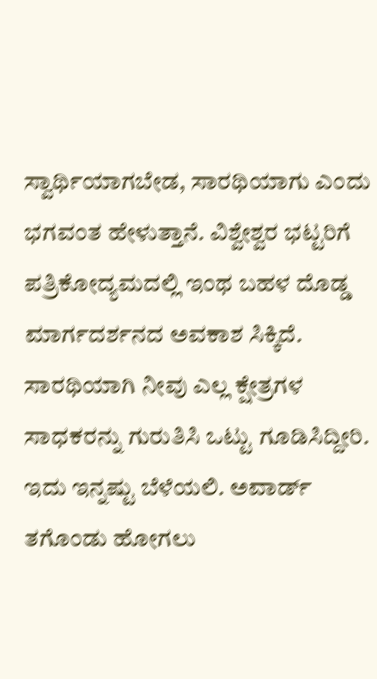ಸ್ವಾರ್ಥಿಯಾಗಬೇಡ, ಸಾರಥಿಯಾಗು ಎಂದು ಭಗವಂತ ಹೇಳುತ್ತಾನೆ. ವಿಶ್ವೇಶ್ವರ ಭಟ್ಟರಿಗೆ ಪತ್ರಿಕೋದ್ಯಮದಲ್ಲಿ ಇಂಥ ಬಹಳ ದೊಡ್ಡ ಮಾರ್ಗದರ್ಶನದ ಅವಕಾಶ ಸಿಕ್ಕಿದೆ. ಸಾರಥಿಯಾಗಿ ನೀವು ಎಲ್ಲ ಕ್ಷೇತ್ರಗಳ ಸಾಧಕರನ್ನು ಗುರುತಿಸಿ ಒಟ್ಟು ಗೂಡಿಸಿದ್ದೀರಿ. ಇದು ಇನ್ನಷ್ಟು ಬೆಳೆಯಲಿ. ಅವಾರ್ಡ್ ತಗೊಂಡು ಹೋಗಲು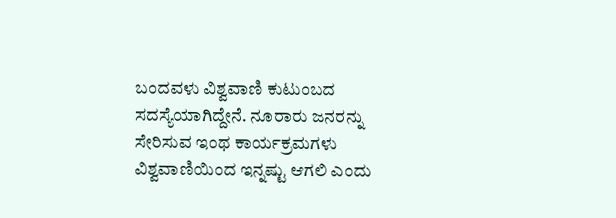ಬಂದವಳು ವಿಶ್ವವಾಣಿ ಕುಟುಂಬದ ಸದಸ್ಯೆಯಾಗಿದ್ದೇನೆ. ನೂರಾರು ಜನರನ್ನು ಸೇರಿಸುವ ಇಂಥ ಕಾರ್ಯಕ್ರಮಗಳು ವಿಶ್ವವಾಣಿಯಿಂದ ಇನ್ನಷ್ಟು ಆಗಲಿ ಎಂದು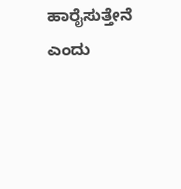ಹಾರೈಸುತ್ತೇನೆ ಎಂದು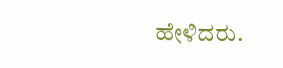ಹೇಳಿದರು.